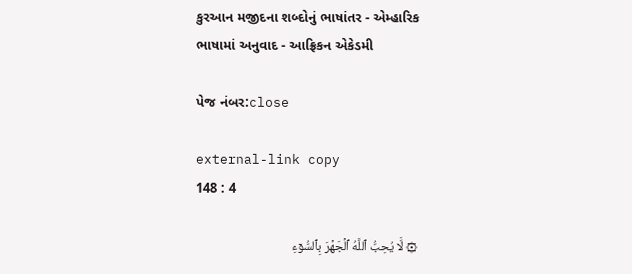કુરઆન મજીદના શબ્દોનું ભાષાંતર - એમ્હારિક ભાષામાં અનુવાદ - આફ્રિકન એકેડમી

પેજ નંબર:close

external-link copy
148 : 4

۞ لَّا يُحِبُّ ٱللَّهُ ٱلۡجَهۡرَ بِٱلسُّوٓءِ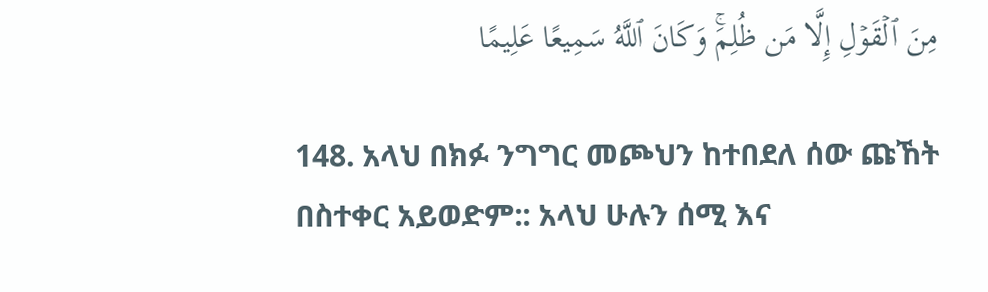مِنَ ٱلۡقَوۡلِ إِلَّا مَن ظُلِمَۚ وَكَانَ ٱللَّهُ سَمِيعًا عَلِيمًا

148. አላህ በክፉ ንግግር መጮህን ከተበደለ ሰው ጩኸት በስተቀር አይወድም:: አላህ ሁሉን ሰሚ እና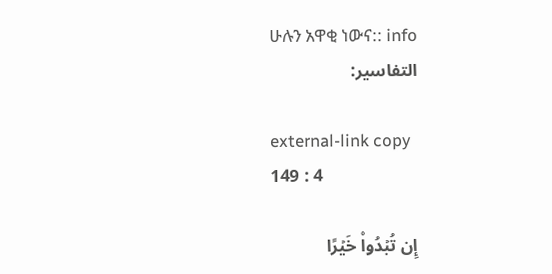ሁሉን አዋቂ ነውና:: info
التفاسير:

external-link copy
149 : 4

إِن تُبۡدُواْ خَيۡرًا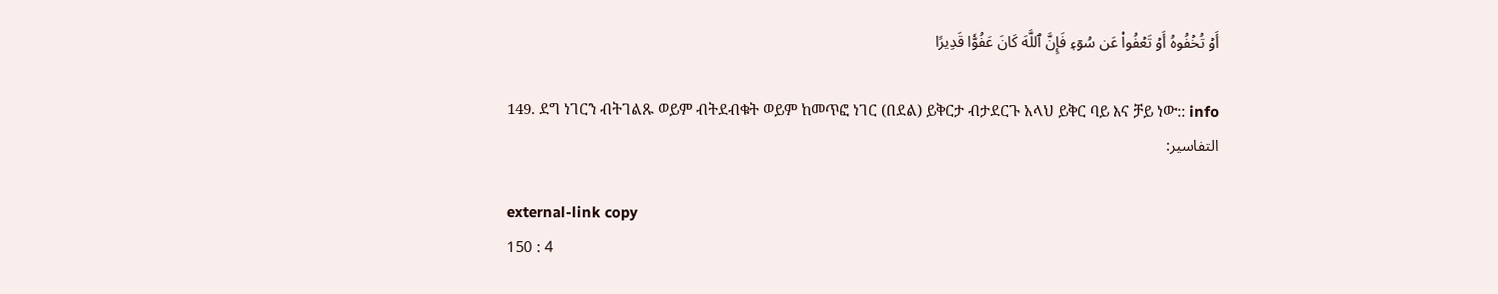أَوۡ تُخۡفُوهُ أَوۡ تَعۡفُواْ عَن سُوٓءٖ فَإِنَّ ٱللَّهَ كَانَ عَفُوّٗا قَدِيرًا

149. ደግ ነገርን ብትገልጹ ወይም ብትደብቁት ወይም ከመጥፎ ነገር (በደል) ይቅርታ ብታደርጉ አላህ ይቅር ባይ እና ቻይ ነው:: info
التفاسير:

external-link copy
150 : 4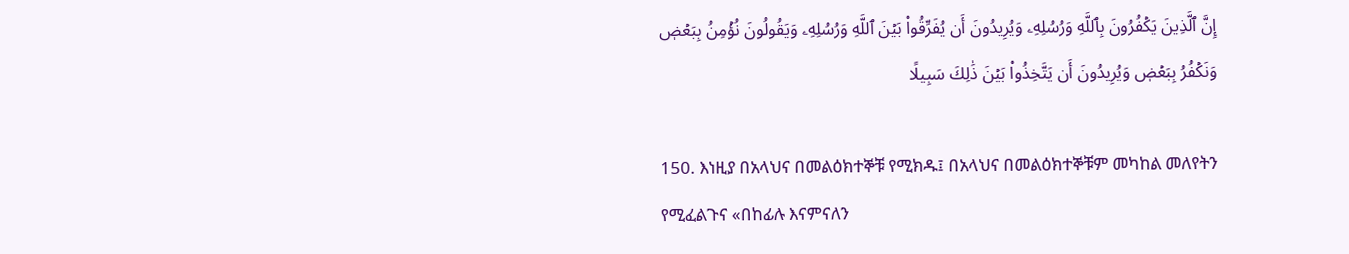إِنَّ ٱلَّذِينَ يَكۡفُرُونَ بِٱللَّهِ وَرُسُلِهِۦ وَيُرِيدُونَ أَن يُفَرِّقُواْ بَيۡنَ ٱللَّهِ وَرُسُلِهِۦ وَيَقُولُونَ نُؤۡمِنُ بِبَعۡضٖ وَنَكۡفُرُ بِبَعۡضٖ وَيُرِيدُونَ أَن يَتَّخِذُواْ بَيۡنَ ذَٰلِكَ سَبِيلًا

150. እነዚያ በአላህና በመልዕክተኞቹ የሚክዱ፤ በአላህና በመልዕክተኞቹም መካከል መለየትን የሚፈልጉና «በከፊሉ እናምናለን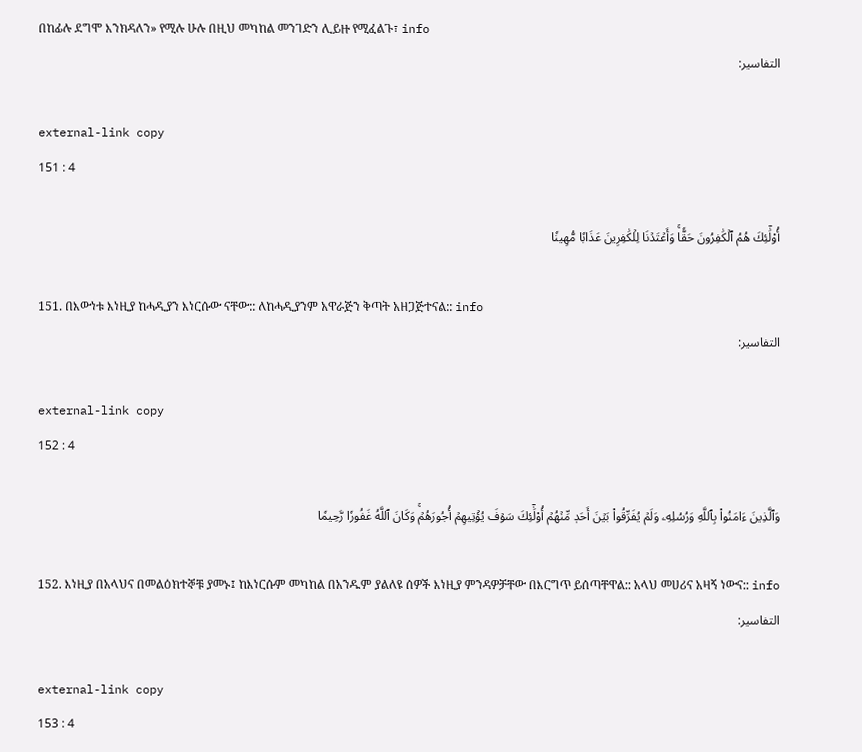በከፊሉ ደግሞ እንክዳለን» የሚሉ ሁሉ በዚህ መካከል መንገድን ሊይዙ የሚፈልጉ፣ info
التفاسير:

external-link copy
151 : 4

أُوْلَٰٓئِكَ هُمُ ٱلۡكَٰفِرُونَ حَقّٗاۚ وَأَعۡتَدۡنَا لِلۡكَٰفِرِينَ عَذَابٗا مُّهِينٗا

151. በእውነቱ እነዚያ ከሓዲያን እነርሱው ናቸው:: ለከሓዲያንም አዋራጅን ቅጣት አዘጋጅተናል:: info
التفاسير:

external-link copy
152 : 4

وَٱلَّذِينَ ءَامَنُواْ بِٱللَّهِ وَرُسُلِهِۦ وَلَمۡ يُفَرِّقُواْ بَيۡنَ أَحَدٖ مِّنۡهُمۡ أُوْلَٰٓئِكَ سَوۡفَ يُؤۡتِيهِمۡ أُجُورَهُمۡۚ وَكَانَ ٱللَّهُ غَفُورٗا رَّحِيمٗا

152. እነዚያ በአላህና በመልዕክተኞቹ ያመኑ፤ ከእነርሱም መካከል በአንዱም ያልለዩ ሰዎች እነዚያ ምንዳዎቻቸው በእርግጥ ይሰጣቸዋል:: አላህ መሀሪና አዛኝ ነውና:: info
التفاسير:

external-link copy
153 : 4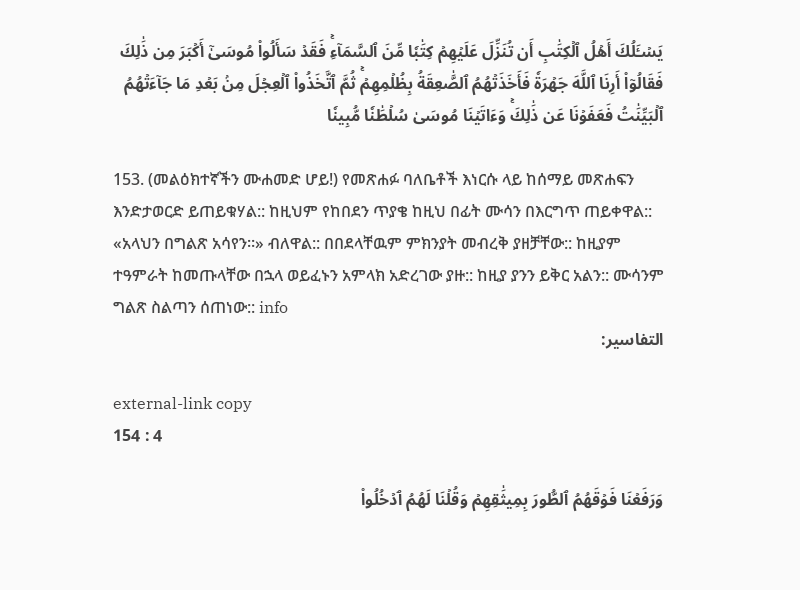يَسۡـَٔلُكَ أَهۡلُ ٱلۡكِتَٰبِ أَن تُنَزِّلَ عَلَيۡهِمۡ كِتَٰبٗا مِّنَ ٱلسَّمَآءِۚ فَقَدۡ سَأَلُواْ مُوسَىٰٓ أَكۡبَرَ مِن ذَٰلِكَ فَقَالُوٓاْ أَرِنَا ٱللَّهَ جَهۡرَةٗ فَأَخَذَتۡهُمُ ٱلصَّٰعِقَةُ بِظُلۡمِهِمۡۚ ثُمَّ ٱتَّخَذُواْ ٱلۡعِجۡلَ مِنۢ بَعۡدِ مَا جَآءَتۡهُمُ ٱلۡبَيِّنَٰتُ فَعَفَوۡنَا عَن ذَٰلِكَۚ وَءَاتَيۡنَا مُوسَىٰ سُلۡطَٰنٗا مُّبِينٗا

153. (መልዕክተኛችን ሙሐመድ ሆይ!) የመጽሐፉ ባለቤቶች እነርሱ ላይ ከሰማይ መጽሐፍን እንድታወርድ ይጠይቁሃል:: ከዚህም የከበደን ጥያቄ ከዚህ በፊት ሙሳን በእርግጥ ጠይቀዋል:: «አላህን በግልጽ አሳየን።» ብለዋል:: በበደላቸዉም ምክንያት መብረቅ ያዘቻቸው:: ከዚያም ተዓምራት ከመጡላቸው በኋላ ወይፈኑን አምላክ አድረገው ያዙ:: ከዚያ ያንን ይቅር አልን:: ሙሳንም ግልጽ ስልጣን ሰጠነው:: info
التفاسير:

external-link copy
154 : 4

وَرَفَعۡنَا فَوۡقَهُمُ ٱلطُّورَ بِمِيثَٰقِهِمۡ وَقُلۡنَا لَهُمُ ٱدۡخُلُواْ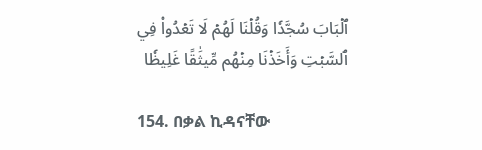ٱلۡبَابَ سُجَّدٗا وَقُلۡنَا لَهُمۡ لَا تَعۡدُواْ فِي ٱلسَّبۡتِ وَأَخَذۡنَا مِنۡهُم مِّيثَٰقًا غَلِيظٗا

154. በቃል ኪዳናቸው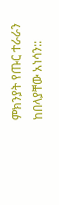ምክንያት የጡር ተራራን ከበላያቸው አነሳን::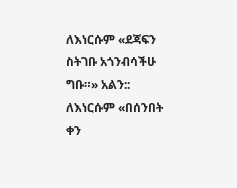ለእነርሱም «ደጃፍን ስትገቡ አጎንብሳችሁ ግቡ።» አልን:: ለእነርሱም «በሰንበት ቀን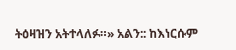ትዕዛዝን አትተላለፉ።» አልን:: ከእነርሱም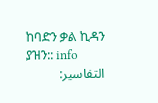ከባድን ቃል ኪዳን ያዝን:: info
التفاسير: